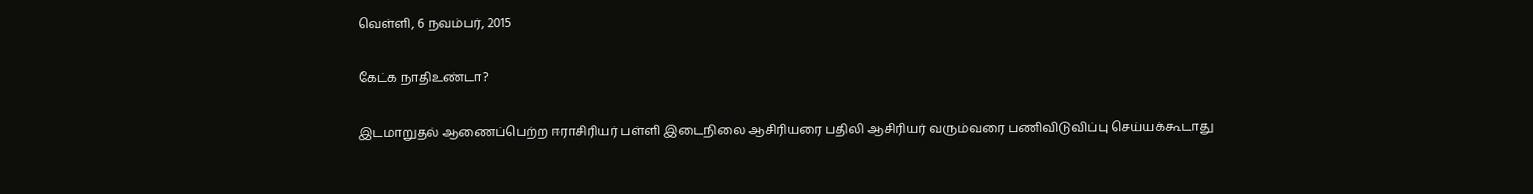வெள்ளி, 6 நவம்பர், 2015

கேட்க நாதிஉண்டா?

இடமாறுதல் ஆணைப்பெற்ற ஈராசிரியர் பள்ளி இடைநிலை ஆசிரியரை பதிலி ஆசிரியர் வரும்வரை பணிவிடுவிப்பு செய்யக்கூடாது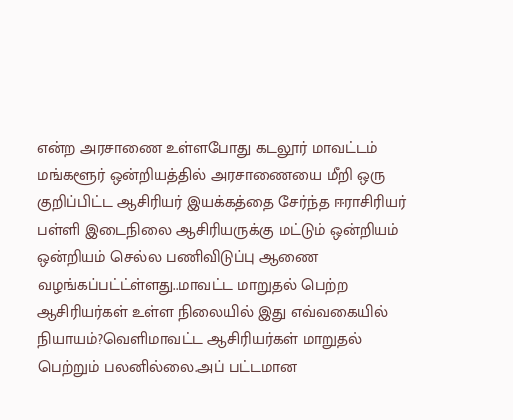என்ற அரசாணை உள்ளபோது கடலூர் மாவட்டம் மங்களூர் ஒன்றியத்தில் அரசாணையை மீறி ஒரு குறிப்பிட்ட ஆசிரியர் இயக்கத்தை சேர்ந்த ஈராசிரியர் பள்ளி இடைநிலை ஆசிரியருக்கு மட்டும் ஒன்றியம் ஒன்றியம் செல்ல பணிவிடுப்பு ஆணை வழங்கப்பட்ட்ள்ளது..மாவட்ட மாறுதல் பெற்ற ஆசிரியர்கள் உள்ள நிலையில் இது எவ்வகையில் நியாயம்?வெளிமாவட்ட ஆசிரியர்கள் மாறுதல் பெற்றும் பலனில்லை.அப் பட்டமான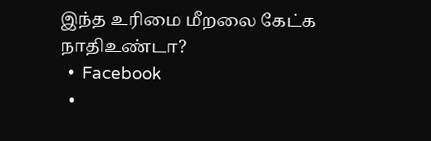இந்த உரிமை மீறலை கேட்க நாதிஉண்டா?
  •  Facebook
  •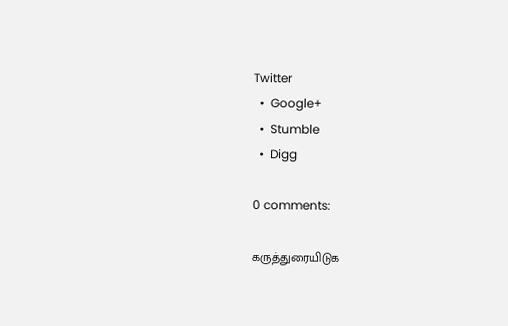Twitter
  •  Google+
  •  Stumble
  •  Digg

0 comments:

கருத்துரையிடுக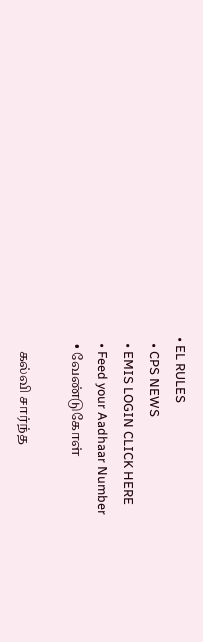• EL RULES
  • CPS NEWS
  • EMIS LOGIN CLICK HERE
  • Feed your Aadhaar Number
  • வேண்டுகோள்

    கல்வி சார்ந்த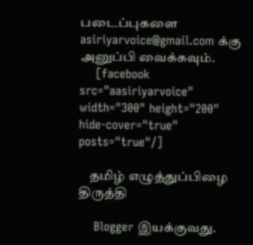படைப்புகளை asiriyarvoice@gmail.com க்கு அனுப்பி வைக்கவும்.
    [facebook src="aasiriyarvoice" width="300" height="200" hide-cover="true" posts="true"/]

    தமிழ் எழுத்துப்பிழை திருத்தி

    Blogger இயக்குவது.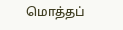மொத்தப்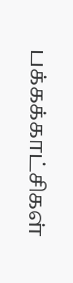பக்கக்காட்சிகள்